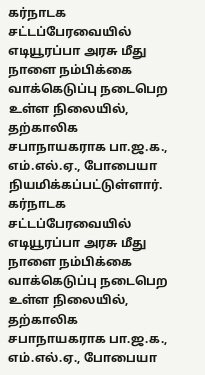கர்நாடக சட்டப்பேரவையில் எடியூரப்பா அரசு மீது நாளை நம்பிக்கை வாக்கெடுப்பு நடைபெற உள்ள நிலையில், தற்காலிக சபாநாயகராக பா.ஜ.க., எம்.எல்.ஏ., போபையா நியமிக்கப்பட்டுள்ளார்.
கர்நாடக சட்டப்பேரவையில் எடியூரப்பா அரசு மீது நாளை நம்பிக்கை வாக்கெடுப்பு நடைபெற உள்ள நிலையில், தற்காலிக சபாநாயகராக பா.ஜ.க., எம்.எல்.ஏ., போபையா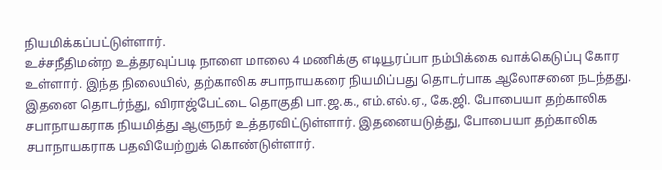நியமிக்கப்பட்டுள்ளார்.
உச்சநீதிமன்ற உத்தரவுப்படி நாளை மாலை 4 மணிக்கு எடியூரப்பா நம்பிக்கை வாக்கெடுப்பு கோர உள்ளார். இந்த நிலையில், தற்காலிக சபாநாயகரை நியமிப்பது தொடர்பாக ஆலோசனை நடந்தது. இதனை தொடர்ந்து, விராஜ்பேட்டை தொகுதி பா.ஜ.க., எம்.எல்.ஏ., கே.ஜி. போபையா தற்காலிக சபாநாயகராக நியமித்து ஆளுநர் உத்தரவிட்டுள்ளார். இதனையடுத்து, போபையா தற்காலிக சபாநாயகராக பதவியேற்றுக் கொண்டுள்ளார்.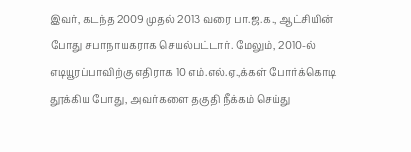இவர், கடந்த 2009 முதல் 2013 வரை பா.ஜ.க., ஆட்சியின் போது சபாநாயகராக செயல்பட்டார். மேலும், 2010-ல் எடியூரப்பாவிற்கு எதிராக 10 எம்.எல்.ஏ.,க்கள் போர்க்கொடி தூக்கிய போது, அவர்களை தகுதி நீக்கம் செய்து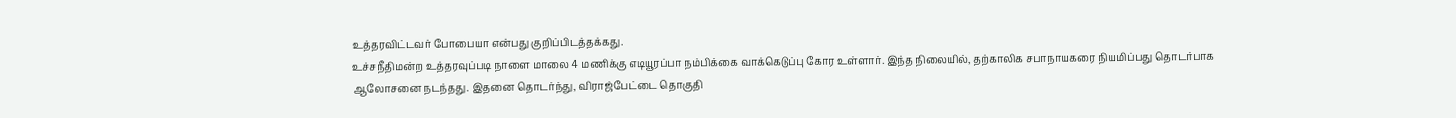உத்தரவிட்டவர் போபையா என்பது குறிப்பிடத்தக்கது.
உச்சநீதிமன்ற உத்தரவுப்படி நாளை மாலை 4 மணிக்கு எடியூரப்பா நம்பிக்கை வாக்கெடுப்பு கோர உள்ளார். இந்த நிலையில், தற்காலிக சபாநாயகரை நியமிப்பது தொடர்பாக ஆலோசனை நடந்தது. இதனை தொடர்ந்து, விராஜ்பேட்டை தொகுதி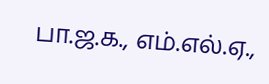பா.ஜ.க., எம்.எல்.ஏ.,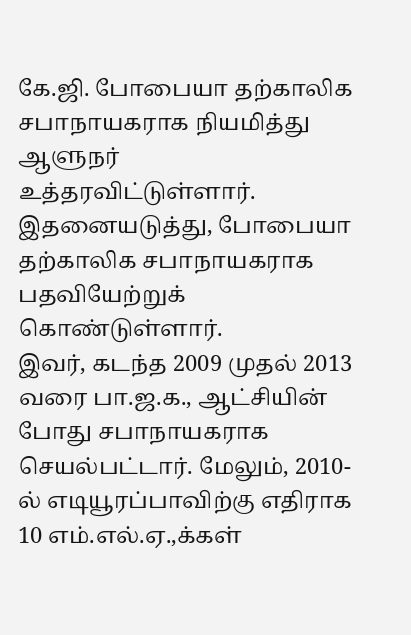கே.ஜி. போபையா தற்காலிக சபாநாயகராக நியமித்து ஆளுநர் உத்தரவிட்டுள்ளார். இதனையடுத்து, போபையா தற்காலிக சபாநாயகராக பதவியேற்றுக் கொண்டுள்ளார்.
இவர், கடந்த 2009 முதல் 2013 வரை பா.ஜ.க., ஆட்சியின் போது சபாநாயகராக செயல்பட்டார். மேலும், 2010-ல் எடியூரப்பாவிற்கு எதிராக 10 எம்.எல்.ஏ.,க்கள்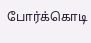போர்க்கொடி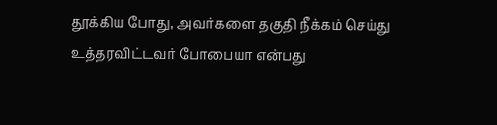தூக்கிய போது, அவர்களை தகுதி நீக்கம் செய்து உத்தரவிட்டவர் போபையா என்பது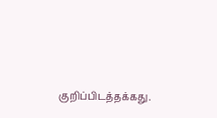குறிப்பிடத்தக்கது.